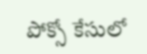పోక్సో కేసులో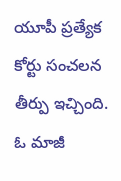యూపీ ప్రత్యేక కోర్టు సంచలన తీర్పు ఇచ్చింది. ఓ మాజీ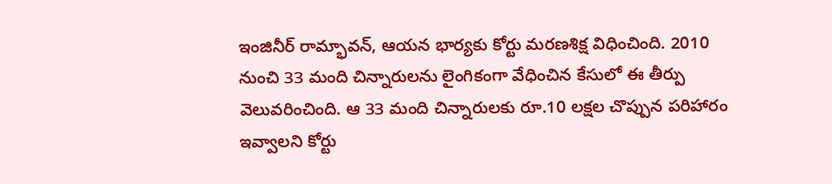ఇంజినీర్ రామ్భావన్, ఆయన భార్యకు కోర్టు మరణశిక్ష విధించింది. 2010 నుంచి 33 మంది చిన్నారులను లైంగికంగా వేధించిన కేసులో ఈ తీర్పు వెలువరించింది. ఆ 33 మంది చిన్నారులకు రూ.10 లక్షల చొప్పున పరిహారం ఇవ్వాలని కోర్టు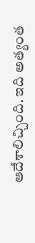ఆదేశాలిచ్చింది. ఇది అత్యంత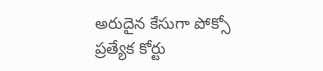అరుదైన కేసుగా పోక్సో ప్రత్యేక కోర్టు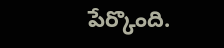పేర్కొంది.